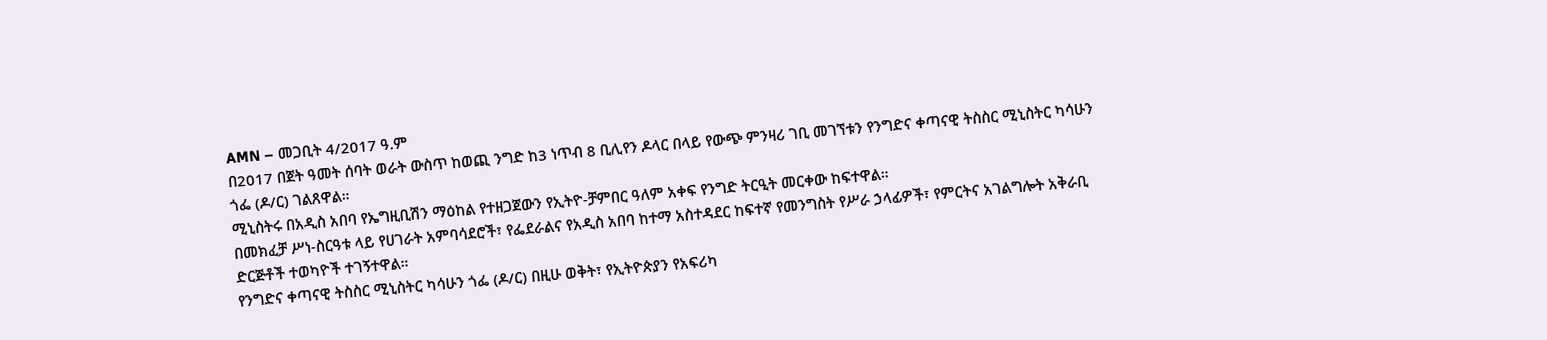AMN – መጋቢት 4/2017 ዓ.ም
በ2017 በጀት ዓመት ሰባት ወራት ውስጥ ከወጪ ንግድ ከ3 ነጥብ 8 ቢሊየን ዶላር በላይ የውጭ ምንዛሪ ገቢ መገኘቱን የንግድና ቀጣናዊ ትስስር ሚኒስትር ካሳሁን ጎፌ (ዶ/ር) ገልጸዋል።
ሚኒስትሩ በአዲስ አበባ የኤግዚቢሽን ማዕከል የተዘጋጀውን የኢትዮ-ቻምበር ዓለም አቀፍ የንግድ ትርዒት መርቀው ከፍተዋል።
በመክፈቻ ሥነ-ስርዓቱ ላይ የሀገራት አምባሳደሮች፣ የፌደራልና የአዲስ አበባ ከተማ አስተዳደር ከፍተኛ የመንግስት የሥራ ኃላፊዎች፣ የምርትና አገልግሎት አቅራቢ ድርጅቶች ተወካዮች ተገኝተዋል።
የንግድና ቀጣናዊ ትስስር ሚኒስትር ካሳሁን ጎፌ (ዶ/ር) በዚሁ ወቅት፣ የኢትዮጵያን የአፍሪካ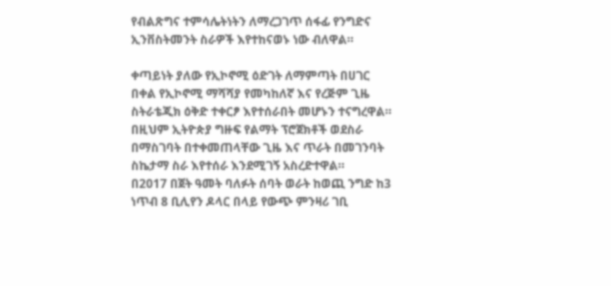የብልጽግና ተምሳሌትነትን ለማረጋገጥ ሰፋፊ የንግድና ኢንቨስትመንት ስራዎች እየተከናወኑ ነው ብለዋል።

ቀጣይነት ያለው የኢኮኖሚ ዕድገት ለማምጣት በሀገር በቀል የኢኮኖሚ ማሻሻያ የመካከለኛ እና የረጅም ጊዜ ስትራቴጂክ ዕቅድ ተቀርፆ እየተሰራበት መሆኑን ተናግረዋል።
በዚህም ኢትዮጵያ ግዙፍ የልማት ፕሮጀክቶች ወደስራ በማስገባት በተቀመጠላቸው ጊዜ እና ጥራት በመገንባት ስኬታማ ስራ እየተሰራ እንደሚገኝ አስረድተዋል።
በ2017 በጀት ዓመት ባለፉት ሰባት ወራት ከወጪ ንግድ ከ3 ነጥብ 8 ቢሊየን ዶላር በላይ የውጭ ምንዛሪ ገቢ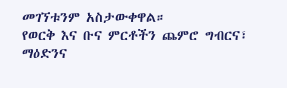መገኘቱንም አስታውቀዋል።
የወርቅ እና ቡና ምርቶችን ጨምሮ ግብርና፣ ማዕድንና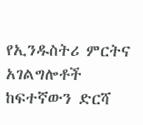የኢንዱስትሪ ምርትና አገልግሎቶች ከፍተኛውን ድርሻ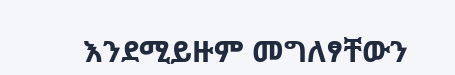እንደሚይዙም መግለፃቸውን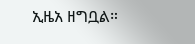ኢዜአ ዘግቧል።